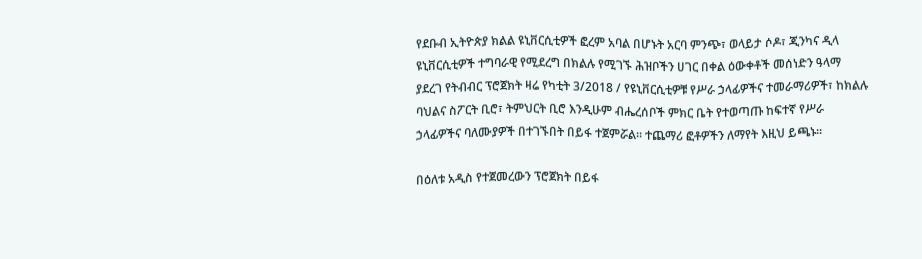የደቡብ ኢትዮጵያ ክልል ዩኒቨርሲቲዎች ፎረም አባል በሆኑት አርባ ምንጭ፣ ወላይታ ሶዶ፣ ጂንካና ዲላ ዩኒቨርሲቲዎች ተግባራዊ የሚደረግ በክልሉ የሚገኙ ሕዝቦችን ሀገር በቀል ዕውቀቶች መሰነድን ዓላማ ያደረገ የትብብር ፕሮጀክት ዛሬ የካቲት 3/2018 / የዩኒቨርሲቲዎቹ የሥራ ኃላፊዎችና ተመራማሪዎች፣ ከክልሉ ባህልና ስፖርት ቢሮ፣ ትምህርት ቢሮ እንዲሁም ብሔረሰቦች ምክር ቤት የተወጣጡ ከፍተኛ የሥራ ኃላፊዎችና ባለሙያዎች በተገኙበት በይፋ ተጀምሯል፡፡ ተጨማሪ ፎቶዎችን ለማየት እዚህ ይጫኑ፡፡

በዕለቱ አዲስ የተጀመረውን ፕሮጀክት በይፋ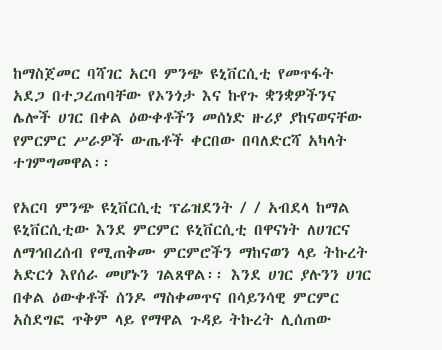ከማስጀመር ባሻገር አርባ ምንጭ ዩኒቨርሲቲ የመጥፋት አደጋ በተጋረጠባቸው የኦንጎታ እና ኩየጉ ቋንቋዎችንና ሌሎች ሀገር በቀል ዕውቀቶችን መሰነድ ዙሪያ ያከናወናቸው የምርምር ሥራዎች ውጤቶች ቀርበው በባለድርሻ አካላት ተገምግመዋል፡፡

የአርባ ምንጭ ዩኒቨርሲቲ ፕሬዝደንት / / አብደላ ከማል ዩኒቨርሲቲው እንደ ምርምር ዩኒቨርሲቲ በዋናነት ለሀገርና ለማኅበረሰብ የሚጠቅሙ ምርምሮችን ማከናወን ላይ ትኩረት አድርጎ እየሰራ መሆኑን ገልጸዋል፡፡ እንደ ሀገር ያሉንን ሀገር በቀል ዕውቀቶች ሰንዶ ማስቀመጥና በሳይንሳዊ ምርምር አስደግፎ ጥቅም ላይ የማዋል ጉዳይ ትኩረት ሊሰጠው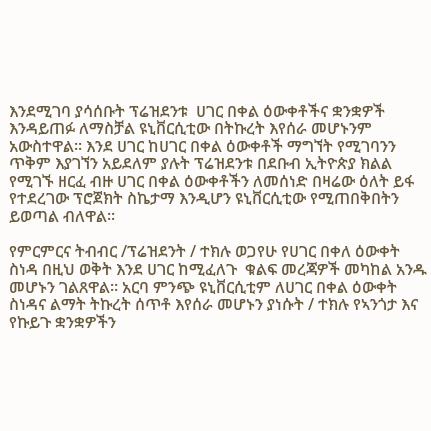እንደሚገባ ያሳሰቡት ፕሬዝደንቱ  ሀገር በቀል ዕውቀቶችና ቋንቋዎች እንዳይጠፉ ለማስቻል ዩኒቨርሲቲው በትኩረት እየሰራ መሆኑንም አውስተዋል፡፡ እንደ ሀገር ከሀገር በቀል ዕውቀቶች ማግኘት የሚገባንን ጥቅም እያገኘን አይደለም ያሉት ፕሬዝደንቱ በደቡብ ኢትዮጵያ ክልል የሚገኙ ዘርፈ ብዙ ሀገር በቀል ዕውቀቶችን ለመሰነድ በዛሬው ዕለት ይፋ የተደረገው ፕሮጀክት ስኬታማ እንዲሆን ዩኒቨርሲቲው የሚጠበቅበትን ይወጣል ብለዋል፡፡

የምርምርና ትብብር /ፕሬዝደንት / ተክሉ ወጋየሁ የሀገር በቀለ ዕውቀት ስነዳ በዚህ ወቅት እንደ ሀገር ከሚፈለጉ  ቁልፍ መረጃዎች መካከል አንዱ መሆኑን ገልጸዋል። አርባ ምንጭ ዩኒቨርሲቲም ለሀገር በቀል ዕውቀት ስነዳና ልማት ትኩረት ሰጥቶ እየሰራ መሆኑን ያነሱት / ተክሉ የኣንጎታ እና የኩይጉ ቋንቋዎችን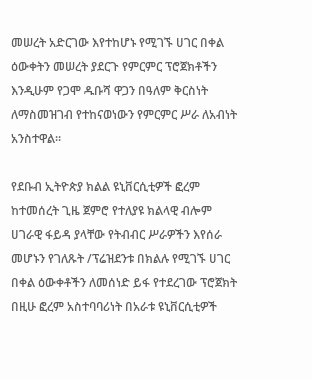መሠረት አድርገው እየተከሆኑ የሚገኙ ሀገር በቀል ዕውቀትን መሠረት ያደርጉ የምርምር ፕሮጀክቶችን እንዲሁም የጋሞ ዱቡሻ ዋጋን በዓለም ቅርስነት ለማስመዝገብ የተከናወነውን የምርምር ሥራ ለአብነት አንስተዋል።

የደቡብ ኢትዮጵያ ክልል ዩኒቨርሲቲዎች ፎረም ከተመሰረት ጊዜ ጀምሮ የተለያዩ ክልላዊ ብሎም ሀገራዊ ፋይዳ ያላቸው የትብብር ሥራዎችን እየሰራ መሆኑን የገለጹት /ፕሬዝደንቱ በክልሉ የሚገኙ ሀገር በቀል ዕውቀቶችን ለመሰነድ ይፋ የተደረገው ፕሮጀክት በዚሁ ፎረም አስተባባሪነት በአራቱ ዩኒቨርሲቲዎች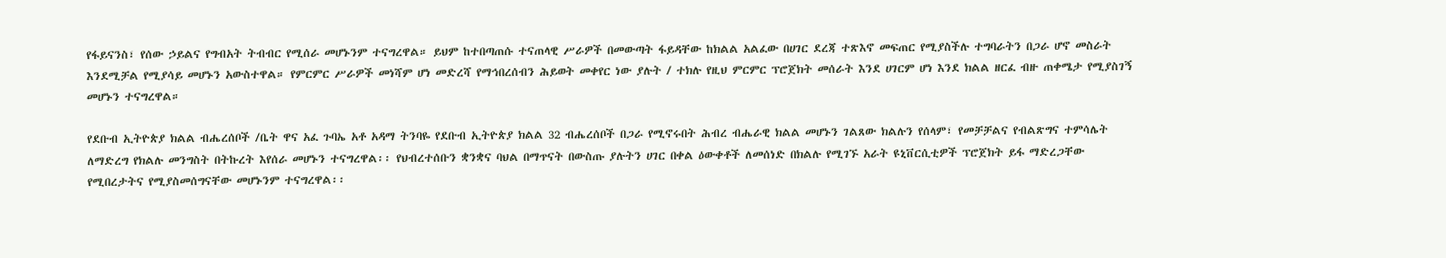የፋይናንስ፣ የሰው ኃይልና የግብአት ትብብር የሚሰራ መሆኑንም ተናግረዋል። ይህም ከተበጣጠሱ ተናጠላዊ ሥራዎች በመውጣት ፋይዳቸው ከክልል አልፈው በሀገር ደረጃ ተጽእኖ መፍጠር የሚያስችሉ ተግባራትን በጋራ ሆኖ መስራት እንደሚቻል የሚያሳይ መሆኑን አውስተዋል። የምርምር ሥራዎች መነሻም ሆነ መድረሻ የማኅበረሰብን ሕይወት መቀየር ነው ያሉት / ተክሉ የዚህ ምርምር ፕሮጀክት መሰራት እንደ ሀገርም ሆነ እንደ ክልል ዘርፈ ብዙ ጠቀሜታ የሚያስገኝ መሆኑን ተናግረዋል።

የደቡብ ኢትዮጵያ ክልል ብሔረሰቦች /ቤት ዋና አፈ ጉባኤ አቶ አዳማ ትንባዬ የደቡብ ኢትዮጵያ ክልል 32 ብሔረሰቦች በጋራ የሚኖሩበት ሕብረ ብሔራዊ ክልል መሆኑን ገልጸው ክልሉን የሰላም፣ የመቻቻልና የብልጽግና ተምሳሌት ለማድረግ የክልሉ መንግስት በትኩረት እየሰራ መሆኑን ተናግረዋል፡፡ የህብረተሰቡን ቋንቋና ባህል በማጥናት በውስጡ ያሉትን ሀገር በቀል ዕውቀቶች ለመሰነድ በክልሉ የሚገኙ አራት ዩኒቨርሲቲዎች ፕሮጀክት ይፋ ማድረጋቸው የሚበረታትና የሚያስመሰግናቸው መሆኑንም ተናግረዋል፡፡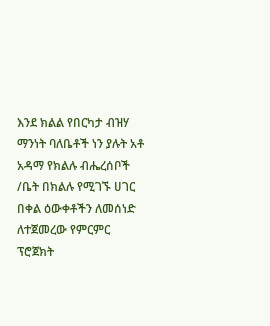እንደ ክልል የበርካታ ብዝሃ ማንነት ባለቤቶች ነን ያሉት አቶ አዳማ የክልሉ ብሔረሰቦች /ቤት በክልሉ የሚገኙ ሀገር በቀል ዕውቀቶችን ለመሰነድ ለተጀመረው የምርምር ፕሮጀክት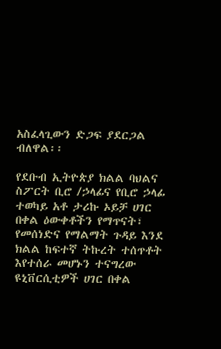አስፈላጊውን ድጋፍ ያደርጋል ብለዋል፡፡

የደቡብ ኢትዮጵያ ክልል ባህልና ስፖርት ቢሮ /ኃላፊና የቢሮ ኃላፊ ተወካይ አቶ ታሪኩ ኦይቻ ሀገር በቀል ዕውቀቶችን የማጥናት፣ የመሰነድና የማልማት ጉዳይ እንደ ክልል ከፍተኛ ትኩረት ተሰጥቶት እየተሰራ መሆኑን ተናግረው ዩኒቨርሲቲዎች ሀገር በቀል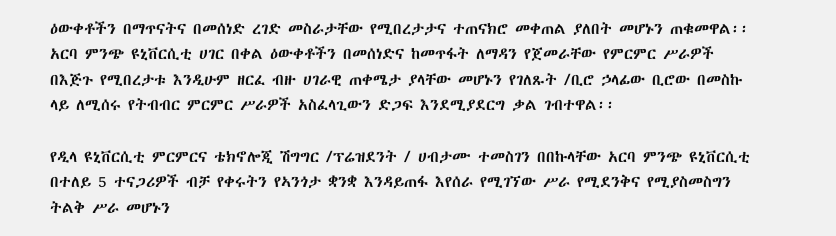ዕውቀቶችን በማጥናትና በመሰነድ ረገድ መስራታቸው የሚበረታታና ተጠናክሮ መቀጠል ያለበት መሆኑን ጠቁመዋል፡፡ አርባ ምንጭ ዩኒቨርሲቲ ሀገር በቀል ዕውቀቶችን በመሰነድና ከመጥፋት ለማዳን የጀመራቸው የምርምር ሥራዎች በእጅጉ የሚበረታቱ እንዲሁም ዘርፈ ብዙ ሀገራዊ ጠቀሜታ ያላቸው መሆኑን የገለጹት /ቢሮ ኃላፊው ቢሮው በመስኩ ላይ ለሚሰሩ የትብብር ምርምር ሥራዎች አስፈላጊውን ድጋፍ እንደሚያደርግ ቃል ገብተዋል፡፡

የዲላ ዩኒቨርሲቲ ምርምርና ቴክኖሎጂ ሽግግር /ፕሬዝደንት / ሀብታሙ ተመስገን በበኩላቸው አርባ ምንጭ ዩኒቨርሲቲ በተለይ 5 ተናጋሪዎች ብቻ የቀሩትን የኣንጎታ ቋንቋ እንዳይጠፋ እየሰራ የሚገኘው ሥራ የሚደንቅና የሚያስመስግን ትልቅ ሥራ መሆኑን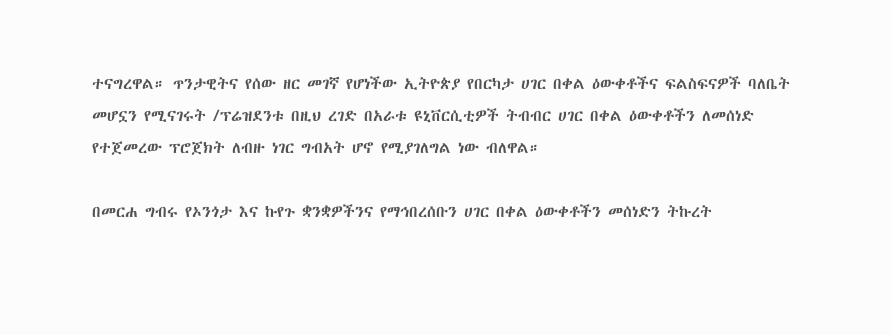ተናግረዋል። ጥንታዊትና የሰው ዘር መገኛ የሆነችው ኢትዮጵያ የበርካታ ሀገር በቀል ዕውቀቶችና ፍልስፍናዎች ባለቤት መሆኗን የሚናገሩት /ፕሬዝደንቱ በዚህ ረገድ በአራቱ ዩኒቨርሲቲዎች ትብብር ሀገር በቀል ዕውቀቶችን ለመሰነድ የተጀመረው ፕሮጀክት ለብዙ ነገር ግብአት ሆኖ የሚያገለግል ነው ብለዋል።

በመርሐ ግብሩ የኦንጎታ እና ኩየጉ ቋንቋዎችንና የማኅበረሰቡን ሀገር በቀል ዕውቀቶችን መሰነድን ትኩረት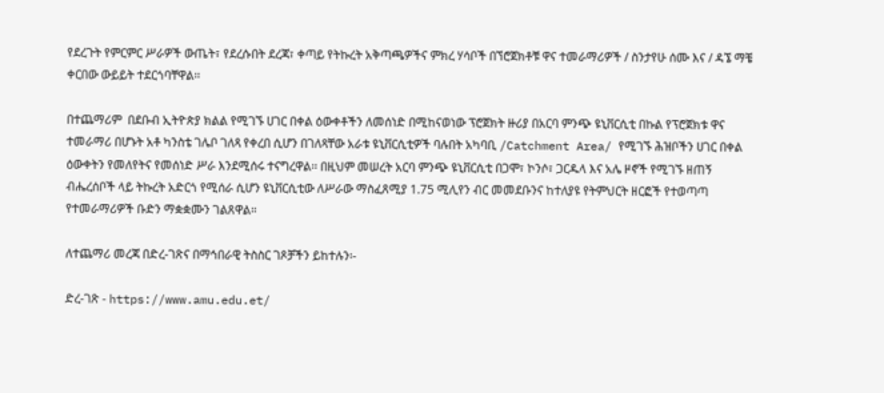የደረጉት የምርምር ሥራዎች ውጤት፣ የደረሱበት ደረጃ፣ ቀጣይ የትኩረት አቅጣጫዎችና ምክረ ሃሳቦች በኘሮጀክቶቹ ዋና ተመራማሪዎች / ስንታየሁ ሰሙ እና / ዳኜ ማቼ ቀርበው ውይይት ተደርጎባቸዋል፡፡

በተጨማሪም  በደቡብ ኢትዮጵያ ክልል የሚገኙ ሀገር በቀል ዕውቀቶችን ለመሰነድ በሚከናወነው ፕሮጀክት ዙሪያ በአርባ ምንጭ ዩኒቨርሲቲ በኩል የፕሮጀክቱ ዋና ተመራማሪ በሆኑት አቶ ካንስቴ ገሌቦ ገለጻ የቀረበ ሲሆን በገለጻቸው አራቱ ዩኒቨርሲቲዎች ባሉበት አካባቢ /Catchment Area/ የሚገኙ ሕዝቦችን ሀገር በቀል ዕውቀትን የመለየትና የመሰነድ ሥራ እንደሚሰሩ ተናግረዋል፡፡ በዚህም መሠረት አርባ ምንጭ ዩኒቨርሲቲ በጋሞ፣ ኮንሶ፣ ጋርዱላ እና አሌ ዞኖች የሚገኙ ዘጠኝ ብሔረሰቦች ላይ ትኩረት አድርጎ የሚሰራ ሲሆን ዩኒቨርሲቲው ለሥራው ማስፈጸሚያ 1.75 ሚሊየን ብር መመደቡንና ከተለያዩ የትምህርት ዘርፎች የተወጣጣ የተመራማሪዎች ቡድን ማቋቋሙን ገልጸዋል።

ለተጨማሪ መረጃ በድረ-ገጽና በማኅበራዊ ትስስር ገጾቻችን ይከተሉን፡-

ድረ-ገጽ - https://www.amu.edu.et/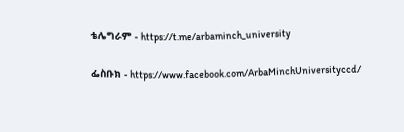ቴሌግራም - https://t.me/arbaminch_university

ፌስቡክ - https://www.facebook.com/ArbaMinchUniversityccd/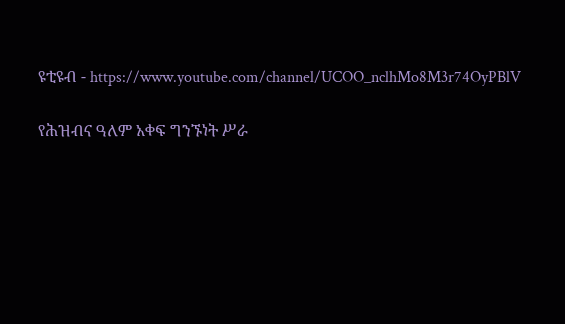ዩቲዩብ - https://www.youtube.com/channel/UCOO_nclhMo8M3r74OyPBlV

የሕዝብና ዓለም አቀፍ ግንኙነት ሥራ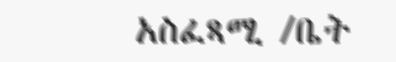አስፈጻሚ /ቤት